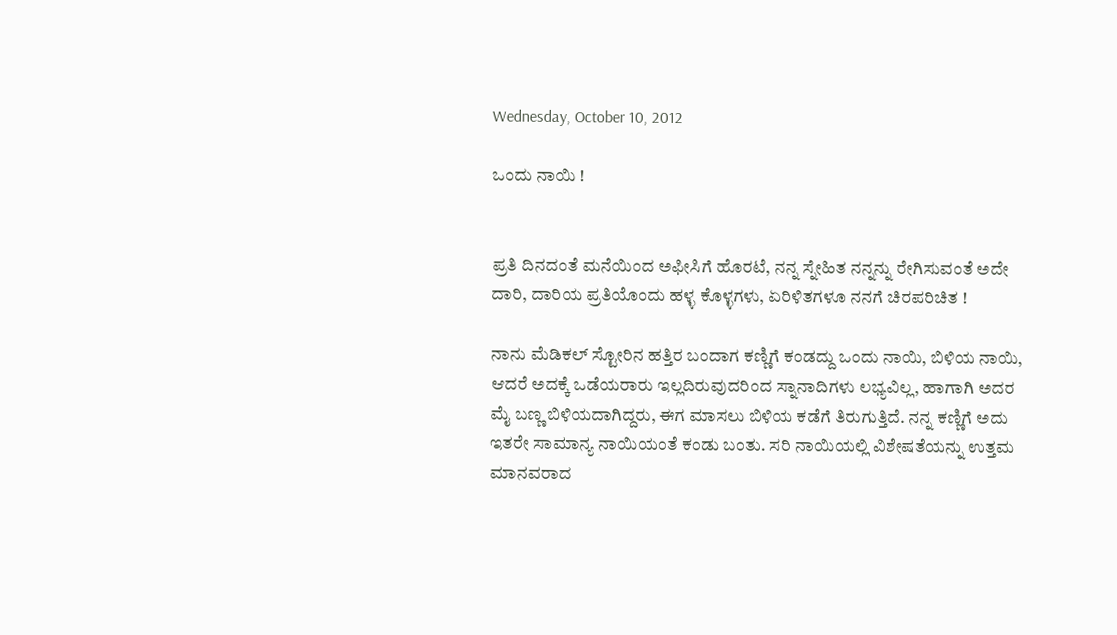Wednesday, October 10, 2012

ಒಂದು ನಾಯಿ !


ಪ್ರತಿ ದಿನದಂತೆ ಮನೆಯಿಂದ ಅಫೀಸಿಗೆ ಹೊರಟೆ, ನನ್ನ ಸ್ನೇಹಿತ ನನ್ನನ್ನು ರೇಗಿಸುವಂತೆ ಅದೇ ದಾರಿ, ದಾರಿಯ ಪ್ರತಿಯೊಂದು ಹಳ್ಳ ಕೊಳ್ಳಗಳು, ಏರಿಳಿತಗಳೂ ನನಗೆ ಚಿರಪರಿಚಿತ !

ನಾನು ಮೆಡಿಕಲ್ ಸ್ಟೋರಿನ ಹತ್ತಿರ ಬಂದಾಗ ಕಣ್ಣಿಗೆ ಕಂಡದ್ದು ಒಂದು ನಾಯಿ, ಬಿಳಿಯ ನಾಯಿ, ಆದರೆ ಅದಕ್ಕೆ ಒಡೆಯರಾರು ಇಲ್ಲದಿರುವುದರಿಂದ ಸ್ನಾನಾದಿಗಳು ಲಭ್ಯವಿಲ್ಲ, ಹಾಗಾಗಿ ಅದರ ಮೈ ಬಣ್ಣ ಬಿಳಿಯದಾಗಿದ್ದರು, ಈಗ ಮಾಸಲು ಬಿಳಿಯ ಕಡೆಗೆ ತಿರುಗುತ್ತಿದೆ. ನನ್ನ ಕಣ್ಣಿಗೆ ಅದು ಇತರೇ ಸಾಮಾನ್ಯ ನಾಯಿಯಂತೆ ಕಂಡು ಬಂತು. ಸರಿ ನಾಯಿಯಲ್ಲಿ ವಿಶೇಷತೆಯನ್ನು ಉತ್ತಮ ಮಾನವರಾದ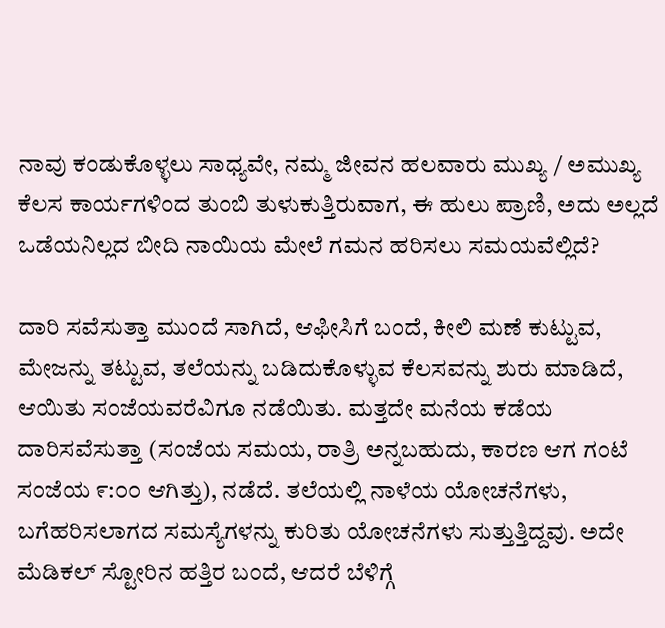ನಾವು ಕಂಡುಕೊಳ್ಳಲು ಸಾಧ್ಯವೇ, ನಮ್ಮ ಜೀವನ ಹಲವಾರು ಮುಖ್ಯ / ಅಮುಖ್ಯ ಕೆಲಸ ಕಾರ್ಯಗಳಿಂದ ತುಂಬಿ ತುಳುಕುತ್ತಿರುವಾಗ, ಈ ಹುಲು ಪ್ರಾಣಿ, ಅದು ಅಲ್ಲದೆ ಒಡೆಯನಿಲ್ಲದ ಬೀದಿ ನಾಯಿಯ ಮೇಲೆ ಗಮನ ಹರಿಸಲು ಸಮಯವೆಲ್ಲಿದೆ?

ದಾರಿ ಸವೆಸುತ್ತಾ ಮುಂದೆ ಸಾಗಿದೆ, ಆಫೀಸಿಗೆ ಬಂದೆ, ಕೀಲಿ ಮಣೆ ಕುಟ್ಟುವ, ಮೇಜನ್ನು ತಟ್ಟುವ, ತಲೆಯನ್ನು ಬಡಿದುಕೊಳ್ಳುವ ಕೆಲಸವನ್ನು ಶುರು ಮಾಡಿದೆ, ಆಯಿತು ಸಂಜೆಯವರೆವಿಗೂ ನಡೆಯಿತು. ಮತ್ತದೇ ಮನೆಯ ಕಡೆಯ ದಾರಿಸವೆಸುತ್ತಾ (ಸಂಜೆಯ ಸಮಯ, ರಾತ್ರಿ ಅನ್ನಬಹುದು, ಕಾರಣ ಆಗ ಗಂಟೆ ಸಂಜೆಯ ೯:೦೦ ಆಗಿತ್ತು), ನಡೆದೆ. ತಲೆಯಲ್ಲಿ ನಾಳೆಯ ಯೋಚನೆಗಳು, ಬಗೆಹರಿಸಲಾಗದ ಸಮಸ್ಯೆಗಳನ್ನು ಕುರಿತು ಯೋಚನೆಗಳು ಸುತ್ತುತ್ತಿದ್ದವು. ಅದೇ ಮೆಡಿಕಲ್ ಸ್ಟೋರಿನ ಹತ್ತಿರ ಬಂದೆ, ಆದರೆ ಬೆಳಿಗ್ಗೆ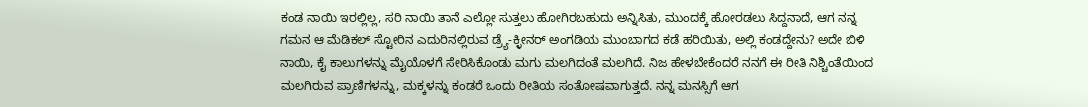ಕಂಡ ನಾಯಿ ಇರಲ್ಲಿಲ್ಲ, ಸರಿ ನಾಯಿ ತಾನೆ ಎಲ್ಲೋ ಸುತ್ತಲು ಹೋಗಿರಬಹುದು ಅನ್ನಿಸಿತು, ಮುಂದಕ್ಕೆ ಹೋರಡಲು ಸಿದ್ದನಾದೆ, ಆಗ ನನ್ನ ಗಮನ ಆ ಮೆಡಿಕಲ್ ಸ್ಟೋರಿನ ಎದುರಿನಲ್ಲಿರುವ ಡ್ರ್ಯೆ-ಕ್ಳೀನರ್ ಅಂಗಡಿಯ ಮುಂಬಾಗದ ಕಡೆ ಹರಿಯಿತು, ಅಲ್ಲಿ ಕಂಡದ್ದೇನು? ಅದೇ ಬಿಳಿ ನಾಯಿ, ಕೈ ಕಾಲುಗಳನ್ನು ಮೈಯೊಳಗೆ ಸೇರಿಸಿಕೊಂಡು ಮಗು ಮಲಗಿದಂತೆ ಮಲಗಿದೆ. ನಿಜ ಹೇಳಬೇಕೆಂದರೆ ನನಗೆ ಈ ರೀತಿ ನಿಶ್ಚಿಂತೆಯಿಂದ ಮಲಗಿರುವ ಪ್ರಾಣಿಗಳನ್ನು, ಮಕ್ಕಳನ್ನು ಕಂಡರೆ ಒಂದು ರೀತಿಯ ಸಂತೋಷವಾಗುತ್ತದೆ. ನನ್ನ ಮನಸ್ಸಿಗೆ ಆಗ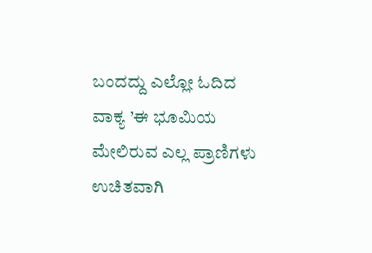ಬಂದದ್ದು ಎಲ್ಲೋ ಓದಿದ ವಾಕ್ಯ ’ಈ ಭೂಮಿಯ ಮೇಲಿರುವ ಎಲ್ಲ ಪ್ರಾಣಿಗಳು ಉಚಿತವಾಗಿ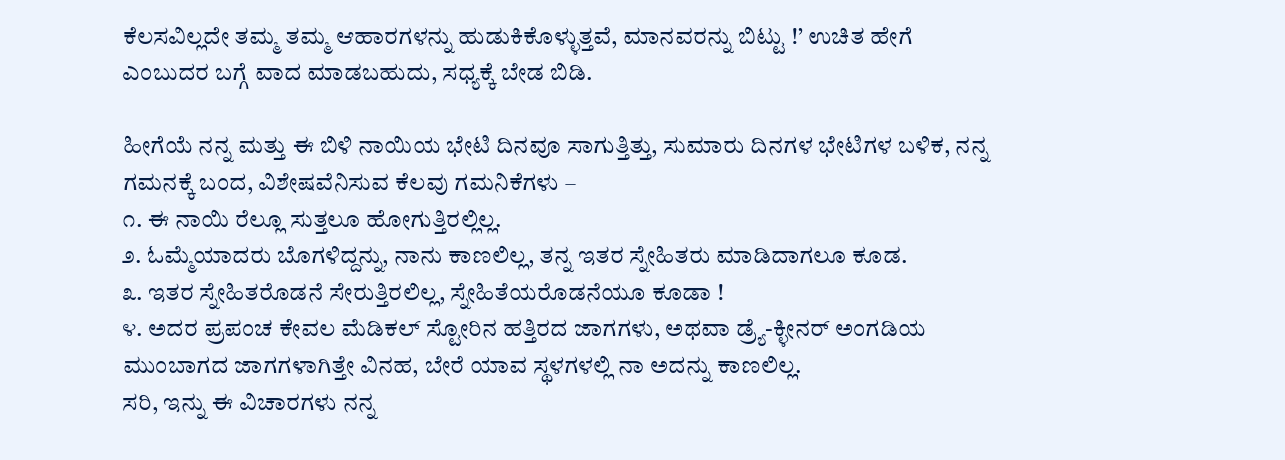ಕೆಲಸವಿಲ್ಲದೇ ತಮ್ಮ ತಮ್ಮ ಆಹಾರಗಳನ್ನು ಹುಡುಕಿಕೊಳ್ಳುತ್ತವೆ, ಮಾನವರನ್ನು ಬಿಟ್ಟು !’ ಉಚಿತ ಹೇಗೆ ಎಂಬುದರ ಬಗ್ಗೆ ವಾದ ಮಾಡಬಹುದು, ಸಧ್ಯಕ್ಕೆ ಬೇಡ ಬಿಡಿ.

ಹೀಗೆಯೆ ನನ್ನ ಮತ್ತು ಈ ಬಿಳಿ ನಾಯಿಯ ಭೇಟಿ ದಿನವೂ ಸಾಗುತ್ತಿತ್ತು, ಸುಮಾರು ದಿನಗಳ ಭೇಟಿಗಳ ಬಳಿಕ, ನನ್ನ ಗಮನಕ್ಕೆ ಬಂದ, ವಿಶೇಷವೆನಿಸುವ ಕೆಲವು ಗಮನಿಕೆಗಳು –
೧. ಈ ನಾಯಿ ರೆಲ್ಲೂ ಸುತ್ತಲೂ ಹೋಗುತ್ತಿರಲ್ಲಿಲ್ಲ.
೨. ಓಮ್ಮೆಯಾದರು ಬೊಗಳಿದ್ದನ್ನು, ನಾನು ಕಾಣಲಿಲ್ಲ, ತನ್ನ ಇತರ ಸ್ನೇಹಿತರು ಮಾಡಿದಾಗಲೂ ಕೂಡ.
೩. ಇತರ ಸ್ನೇಹಿತರೊಡನೆ ಸೇರುತ್ತಿರಲಿಲ್ಲ, ಸ್ನೇಹಿತೆಯರೊಡನೆಯೂ ಕೂಡಾ !
೪. ಅದರ ಪ್ರಪಂಚ ಕೇವಲ ಮೆಡಿಕಲ್ ಸ್ಟೋರಿನ ಹತ್ತಿರದ ಜಾಗಗಳು, ಅಥವಾ ಡ್ರ್ಯೆ-ಕ್ಳೀನರ್ ಅಂಗಡಿಯ ಮುಂಬಾಗದ ಜಾಗಗಳಾಗಿತ್ತೇ ವಿನಹ, ಬೇರೆ ಯಾವ ಸ್ಥಳಗಳಲ್ಲಿ ನಾ ಅದನ್ನು ಕಾಣಲಿಲ್ಲ.
ಸರಿ, ಇನ್ನು ಈ ವಿಚಾರಗಳು ನನ್ನ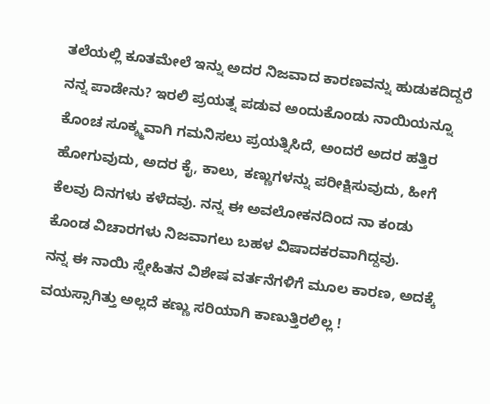ತಲೆಯಲ್ಲಿ ಕೂತಮೇಲೆ ಇನ್ನು ಅದರ ನಿಜವಾದ ಕಾರಣವನ್ನು ಹುಡುಕದಿದ್ದರೆ ನನ್ನ ಪಾಡೇನು? ಇರಲಿ ಪ್ರಯತ್ನ ಪಡುವ ಅಂದುಕೊಂಡು ನಾಯಿಯನ್ನೂ ಕೊಂಚ ಸೂಕ್ಶ್ಮವಾಗಿ ಗಮನಿಸಲು ಪ್ರಯತ್ನಿಸಿದೆ, ಅಂದರೆ ಅದರ ಹತ್ತಿರ ಹೋಗುವುದು, ಅದರ ಕೈ, ಕಾಲು, ಕಣ್ಣುಗಳನ್ನು ಪರೀಕ್ಷಿಸುವುದು, ಹೀಗೆ ಕೆಲವು ದಿನಗಳು ಕಳೆದವು. ನನ್ನ ಈ ಅವಲೋಕನದಿಂದ ನಾ ಕಂಡು ಕೊಂಡ ವಿಚಾರಗಳು ನಿಜವಾಗಲು ಬಹಳ ವಿಷಾದಕರವಾಗಿದ್ದವು.
ನನ್ನ ಈ ನಾಯಿ ಸ್ನೇಹಿತನ ವಿಶೇಷ ವರ್ತನೆಗಳಿಗೆ ಮೂಲ ಕಾರಣ, ಅದಕ್ಕೆ ವಯಸ್ಸಾಗಿತ್ತು ಅಲ್ಲದೆ ಕಣ್ಣು ಸರಿಯಾಗಿ ಕಾಣುತ್ತಿರಲಿಲ್ಲ !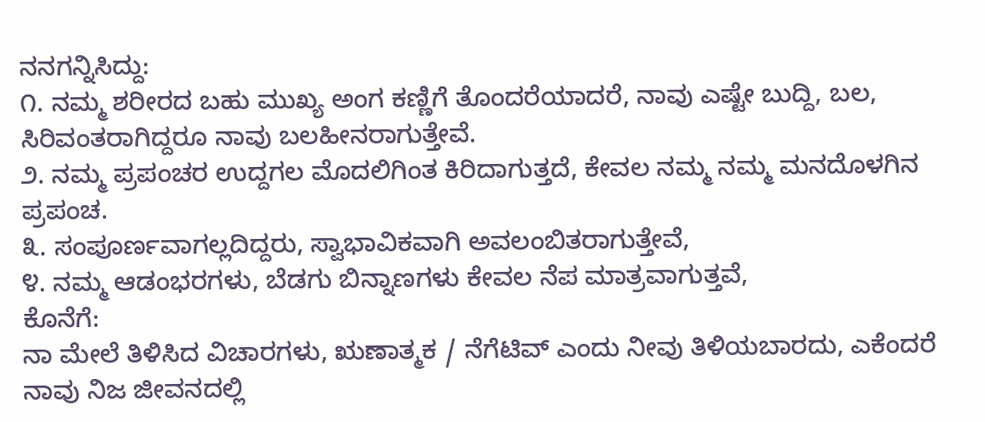ನನಗನ್ನಿಸಿದ್ದು:
೧. ನಮ್ಮ ಶರೀರದ ಬಹು ಮುಖ್ಯ ಅಂಗ ಕಣ್ಣಿಗೆ ತೊಂದರೆಯಾದರೆ, ನಾವು ಎಷ್ಟೇ ಬುದ್ದಿ, ಬಲ, ಸಿರಿವಂತರಾಗಿದ್ದರೂ ನಾವು ಬಲಹೀನರಾಗುತ್ತೇವೆ.
೨. ನಮ್ಮ ಪ್ರಪಂಚರ ಉದ್ದಗಲ ಮೊದಲಿಗಿಂತ ಕಿರಿದಾಗುತ್ತದೆ, ಕೇವಲ ನಮ್ಮ ನಮ್ಮ ಮನದೊಳಗಿನ ಪ್ರಪಂಚ.
೩. ಸಂಪೂರ್ಣವಾಗಲ್ಲದಿದ್ದರು, ಸ್ವಾಭಾವಿಕವಾಗಿ ಅವಲಂಬಿತರಾಗುತ್ತೇವೆ,
೪. ನಮ್ಮ ಆಡಂಭರಗಳು, ಬೆಡಗು ಬಿನ್ನಾಣಗಳು ಕೇವಲ ನೆಪ ಮಾತ್ರವಾಗುತ್ತವೆ,
ಕೊನೆಗೆ:
ನಾ ಮೇಲೆ ತಿಳಿಸಿದ ವಿಚಾರಗಳು, ಋಣಾತ್ಮಕ / ನೆಗೆಟಿವ್ ಎಂದು ನೀವು ತಿಳಿಯಬಾರದು, ಎಕೆಂದರೆ ನಾವು ನಿಜ ಜೀವನದಲ್ಲಿ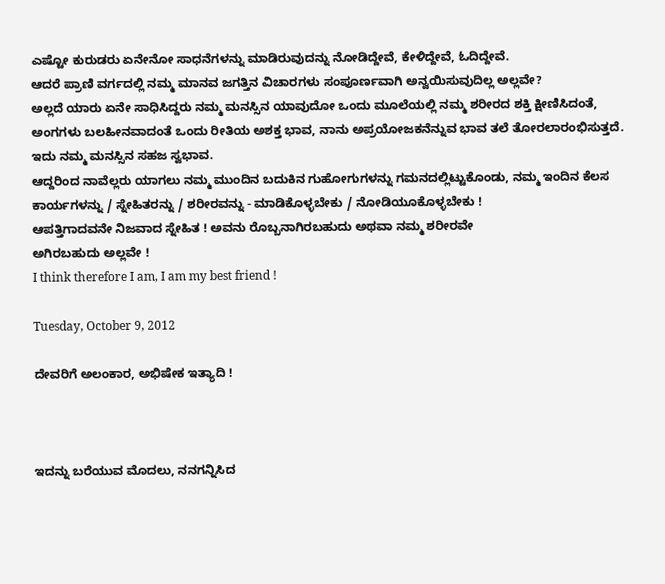ಎಷ್ಟೋ ಕುರುಡರು ಏನೇನೋ ಸಾಧನೆಗಳನ್ನು ಮಾಡಿರುವುದನ್ನು ನೋಡಿದ್ದೇವೆ, ಕೇಳಿದ್ದೇವೆ, ಓದಿದ್ದೇವೆ.
ಆದರೆ ಪ್ರಾಣಿ ವರ್ಗದಲ್ಲಿ ನಮ್ಮ ಮಾನವ ಜಗತ್ತಿನ ವಿಚಾರಗಳು ಸಂಪೂರ್ಣವಾಗಿ ಅನ್ವಯಿಸುವುದಿಲ್ಲ ಅಲ್ಲವೇ?
ಅಲ್ಲದೆ ಯಾರು ಏನೇ ಸಾಧಿಸಿದ್ದರು ನಮ್ಮ ಮನಸ್ಸಿನ ಯಾವುದೋ ಒಂದು ಮೂಲೆಯಲ್ಲಿ ನಮ್ಮ ಶರೀರದ ಶಕ್ತಿ ಕ್ಷೀಣಿಸಿದಂತೆ, ಅಂಗಗಳು ಬಲಹೀನವಾದಂತೆ ಒಂದು ರೀತಿಯ ಅಶಕ್ತ ಭಾವ, ನಾನು ಅಪ್ರಯೋಜಕನೆನ್ನುವ ಭಾವ ತಲೆ ತೋರಲಾರಂಭಿಸುತ್ತದೆ. ಇದು ನಮ್ಮ ಮನಸ್ಸಿನ ಸಹಜ ಸ್ವಭಾವ.
ಆದ್ದರಿಂದ ನಾವೆಲ್ಲರು ಯಾಗಲು ನಮ್ಮ ಮುಂದಿನ ಬದುಕಿನ ಗುಹೋಗುಗಳನ್ನು ಗಮನದಲ್ಲಿಟ್ಟುಕೊಂಡು, ನಮ್ಮ ಇಂದಿನ ಕೆಲಸ ಕಾರ್ಯಗಳನ್ನು / ಸ್ನೇಹಿತರನ್ನು / ಶರೀರವನ್ನು - ಮಾಡಿಕೊಳ್ಳಬೇಕು / ನೋಡಿಯೂಕೊಳ್ಳಬೇಕು !
ಆಪತ್ತಿಗಾದವನೇ ನಿಜವಾದ ಸ್ನೇಹಿತ ! ಅವನು ರೊಬ್ಬನಾಗಿರಬಹುದು ಅಥವಾ ನಮ್ಮ ಶರೀರವೇ
ಅಗಿರಬಹುದು ಅಲ್ಲವೇ !
I think therefore I am, I am my best friend !

Tuesday, October 9, 2012

ದೇವರಿಗೆ ಅಲಂಕಾರ, ಅಭಿಷೇಕ ಇತ್ಯಾದಿ !



ಇದನ್ನು ಬರೆಯುವ ಮೊದಲು, ನನಗನ್ನಿಸಿದ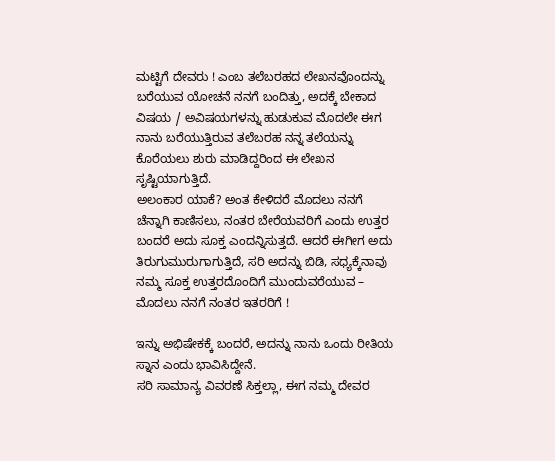ಮಟ್ಟಿಗೆ ದೇವರು ! ಎಂಬ ತಲೆಬರಹದ ಲೇಖನವೊಂದನ್ನು ಬರೆಯುವ ಯೋಚನೆ ನನಗೆ ಬಂದಿತ್ತು, ಅದಕ್ಕೆ ಬೇಕಾದ ವಿಷಯ / ಅವಿಷಯಗಳನ್ನು ಹುಡುಕುವ ಮೊದಲೇ ಈಗ ನಾನು ಬರೆಯುತ್ತಿರುವ ತಲೆಬರಹ ನನ್ನ ತಲೆಯನ್ನು ಕೊರೆಯಲು ಶುರು ಮಾಡಿದ್ದರಿಂದ ಈ ಲೇಖನ ಸೃಷ್ಟಿಯಾಗುತ್ತಿದೆ.
ಅಲಂಕಾರ ಯಾಕೆ? ಅಂತ ಕೇಳಿದರೆ ಮೊದಲು ನನಗೆ ಚೆನ್ನಾಗಿ ಕಾಣಿಸಲು, ನಂತರ ಬೇರೆಯವರಿಗೆ ಎಂದು ಉತ್ತರ ಬಂದರೆ ಅದು ಸೂಕ್ತ ಎಂದನ್ನಿಸುತ್ತದೆ. ಆದರೆ ಈಗೀಗ ಅದು ತಿರುಗುಮುರುಗಾಗುತ್ತಿದೆ, ಸರಿ ಅದನ್ನು ಬಿಡಿ, ಸಧ್ಯಕ್ಕೆನಾವು ನಮ್ಮ ಸೂಕ್ತ ಉತ್ತರದೊಂದಿಗೆ ಮುಂದುವರೆಯುವ – ಮೊದಲು ನನಗೆ ನಂತರ ಇತರರಿಗೆ !

ಇನ್ನು ಅಭಿಷೇಕಕ್ಕೆ ಬಂದರೆ, ಅದನ್ನು ನಾನು ಒಂದು ರೀತಿಯ ಸ್ನಾನ ಎಂದು ಭಾವಿಸಿದ್ದೇನೆ.
ಸರಿ ಸಾಮಾನ್ಯ ವಿವರಣೆ ಸಿಕ್ತಲ್ಲಾ, ಈಗ ನಮ್ಮ ದೇವರ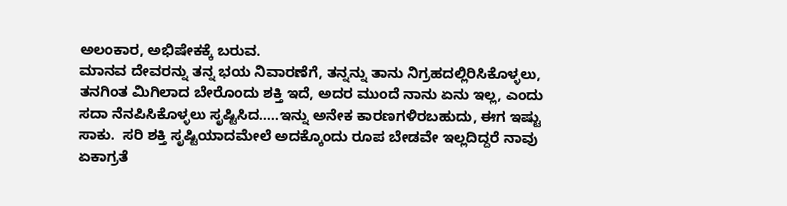ಅಲಂಕಾರ, ಅಭಿಷೇಕಕ್ಕೆ ಬರುವ.
ಮಾನವ ದೇವರನ್ನು ತನ್ನ ಭಯ ನಿವಾರಣೆಗೆ, ತನ್ನನ್ನು ತಾನು ನಿಗ್ರಹದಲ್ಲಿರಿಸಿಕೊಳ್ಳಲು, ತನಗಿಂತ ಮಿಗಿಲಾದ ಬೇರೊಂದು ಶಕ್ತಿ ಇದೆ, ಅದರ ಮುಂದೆ ನಾನು ಏನು ಇಲ್ಲ, ಎಂದು ಸದಾ ನೆನಪಿಸಿಕೊಳ್ಳಲು ಸೃಷ್ಟಿಸಿದ…..ಇನ್ನು ಅನೇಕ ಕಾರಣಗಳಿರಬಹುದು, ಈಗ ಇಷ್ಟು ಸಾಕು.  ಸರಿ ಶಕ್ತಿ ಸೃಷ್ಟಿಯಾದಮೇಲೆ ಅದಕ್ಕೊಂದು ರೂಪ ಬೇಡವೇ ಇಲ್ಲದಿದ್ದರೆ ನಾವು ಏಕಾಗ್ರತೆ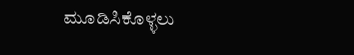ಮೂಡಿಸಿಕೊಳ್ಳಲು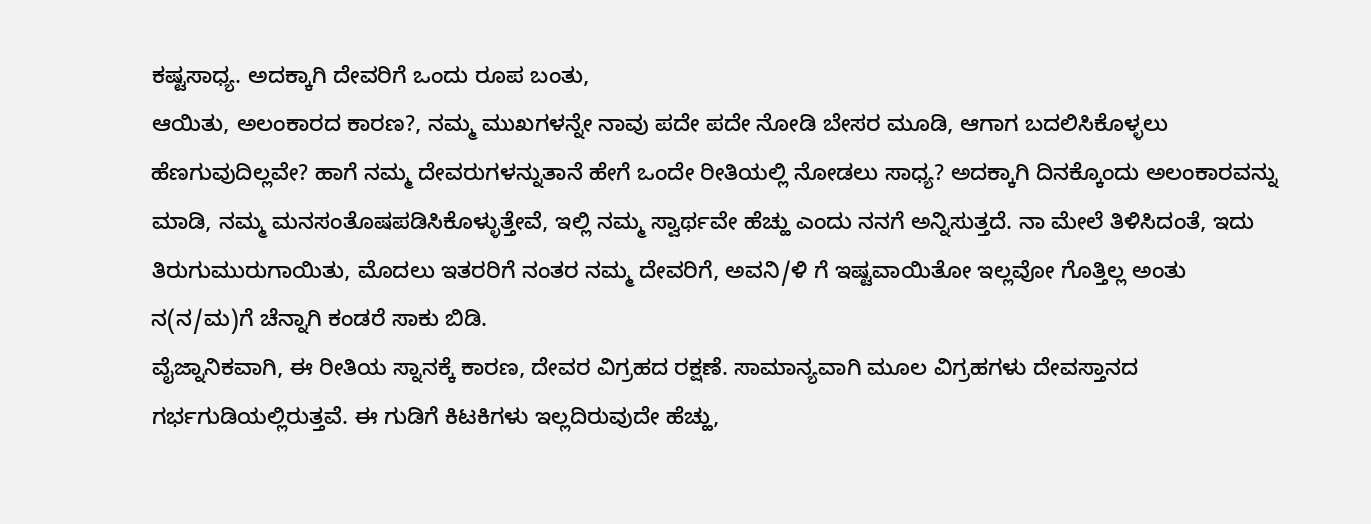ಕಷ್ಟಸಾಧ್ಯ. ಅದಕ್ಕಾಗಿ ದೇವರಿಗೆ ಒಂದು ರೂಪ ಬಂತು,
ಆಯಿತು, ಅಲಂಕಾರದ ಕಾರಣ?, ನಮ್ಮ ಮುಖಗಳನ್ನೇ ನಾವು ಪದೇ ಪದೇ ನೋಡಿ ಬೇಸರ ಮೂಡಿ, ಆಗಾಗ ಬದಲಿಸಿಕೊಳ್ಳಲು ಹೆಣಗುವುದಿಲ್ಲವೇ? ಹಾಗೆ ನಮ್ಮ ದೇವರುಗಳನ್ನುತಾನೆ ಹೇಗೆ ಒಂದೇ ರೀತಿಯಲ್ಲಿ ನೋಡಲು ಸಾಧ್ಯ? ಅದಕ್ಕಾಗಿ ದಿನಕ್ಕೊಂದು ಅಲಂಕಾರವನ್ನು ಮಾಡಿ, ನಮ್ಮ ಮನಸಂತೊಷಪಡಿಸಿಕೊಳ್ಳುತ್ತೇವೆ, ಇಲ್ಲಿ ನಮ್ಮ ಸ್ವಾರ್ಥವೇ ಹೆಚ್ಹು ಎಂದು ನನಗೆ ಅನ್ನಿಸುತ್ತದೆ. ನಾ ಮೇಲೆ ತಿಳಿಸಿದಂತೆ, ಇದು ತಿರುಗುಮುರುಗಾಯಿತು, ಮೊದಲು ಇತರರಿಗೆ ನಂತರ ನಮ್ಮ ದೇವರಿಗೆ, ಅವನಿ/ಳಿ ಗೆ ಇಷ್ಟವಾಯಿತೋ ಇಲ್ಲವೋ ಗೊತ್ತಿಲ್ಲ ಅಂತು ನ(ನ/ಮ)ಗೆ ಚೆನ್ನಾಗಿ ಕಂಡರೆ ಸಾಕು ಬಿಡಿ.
ವೈಜ್ನಾನಿಕವಾಗಿ, ಈ ರೀತಿಯ ಸ್ನಾನಕ್ಕೆ ಕಾರಣ, ದೇವರ ವಿಗ್ರಹದ ರಕ್ಷಣೆ. ಸಾಮಾನ್ಯವಾಗಿ ಮೂಲ ವಿಗ್ರಹಗಳು ದೇವಸ್ತಾನದ ಗರ್ಭಗುಡಿಯಲ್ಲಿರುತ್ತವೆ. ಈ ಗುಡಿಗೆ ಕಿಟಕಿಗಳು ಇಲ್ಲದಿರುವುದೇ ಹೆಚ್ಹು,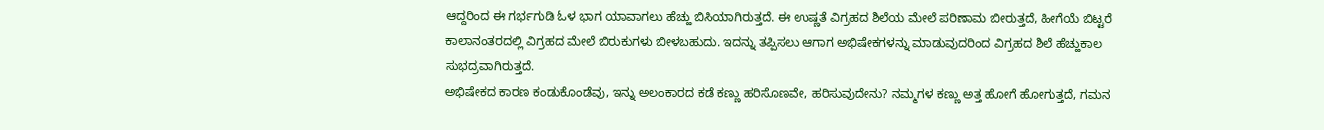ಆದ್ದರಿಂದ ಈ ಗರ್ಭಗುಡಿ ಓಳ ಭಾಗ ಯಾವಾಗಲು ಹೆಚ್ಹು ಬಿಸಿಯಾಗಿರುತ್ತದೆ. ಈ ಉಷ್ಣತೆ ವಿಗ್ರಹದ ಶಿಲೆಯ ಮೇಲೆ ಪರಿಣಾಮ ಬೀರುತ್ತದೆ, ಹೀಗೆಯೆ ಬಿಟ್ಟರೆ ಕಾಲಾನಂತರದಲ್ಲಿ ವಿಗ್ರಹದ ಮೇಲೆ ಬಿರುಕುಗಳು ಬೀಳಬಹುದು. ಇದನ್ನು ತಪ್ಪಿಸಲು ಆಗಾಗ ಅಭಿಷೇಕಗಳನ್ನು ಮಾಡುವುದರಿಂದ ವಿಗ್ರಹದ ಶಿಲೆ ಹೆಚ್ಹುಕಾಲ ಸುಭದ್ರವಾಗಿರುತ್ತದೆ.
ಅಭಿಷೇಕದ ಕಾರಣ ಕಂಡುಕೊಂಡೆವು, ಇನ್ನು ಅಲಂಕಾರದ ಕಡೆ ಕಣ್ಣು ಹರಿಸೊಣವೇ, ಹರಿಸುವುದೇನು? ನಮ್ಮಗಳ ಕಣ್ಣು ಅತ್ತ ಹೋಗೆ ಹೋಗುತ್ತದೆ, ಗಮನ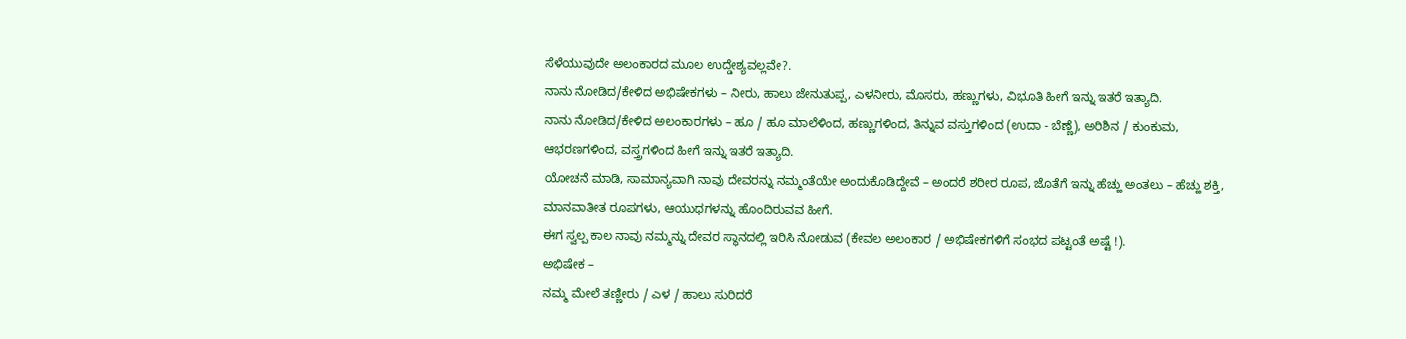ಸೆಳೆಯುವುದೇ ಅಲಂಕಾರದ ಮೂಲ ಉದ್ಡೇಶ್ಯವಲ್ಲವೇ?.
ನಾನು ನೋಡಿದ/ಕೇಳಿದ ಅಭಿಷೇಕಗಳು – ನೀರು, ಹಾಲು ಜೇನುತುಪ್ಪ, ಎಳನೀರು, ಮೊಸರು, ಹಣ್ಣುಗಳು, ವಿಭೂತಿ ಹೀಗೆ ಇನ್ನು ಇತರೆ ಇತ್ಯಾದಿ.
ನಾನು ನೋಡಿದ/ಕೇಳಿದ ಅಲಂಕಾರಗಳು – ಹೂ / ಹೂ ಮಾಲೆಳಿಂದ, ಹಣ್ಣುಗಳಿಂದ, ತಿನ್ನುವ ವಸ್ತುಗಳಿಂದ (ಉದಾ - ಬೆಣ್ಣೆ), ಅರಿಶಿನ / ಕುಂಕುಮ, ಆಭರಣಗಳಿಂದ, ವಸ್ತ್ರಗಳಿಂದ ಹೀಗೆ ಇನ್ನು ಇತರೆ ಇತ್ಯಾದಿ.
ಯೋಚನೆ ಮಾಡಿ, ಸಾಮಾನ್ಯವಾಗಿ ನಾವು ದೇವರನ್ನು ನಮ್ಮಂತೆಯೇ ಅಂದುಕೊಡಿದ್ದೇವೆ – ಅಂದರೆ ಶರೀರ ರೂಪ, ಜೊತೆಗೆ ಇನ್ನು ಹೆಚ್ಹು ಅಂತಲು – ಹೆಚ್ಹು ಶಕ್ತಿ, ಮಾನವಾತೀತ ರೂಪಗಳು, ಆಯುಧಗಳನ್ನು ಹೊಂದಿರುವವ ಹೀಗೆ.
ಈಗ ಸ್ವಲ್ಪ ಕಾಲ ನಾವು ನಮ್ಮನ್ನು ದೇವರ ಸ್ಥಾನದಲ್ಲಿ ಇರಿಸಿ ನೋಡುವ (ಕೇವಲ ಅಲಂಕಾರ / ಅಭಿಷೇಕಗಳಿಗೆ ಸಂಭದ ಪಟ್ಟಂತೆ ಅಷ್ಟೆ !).
ಅಭಿಷೇಕ –
ನಮ್ಮ ಮೇಲೆ ತಣ್ಣೀರು / ಎಳ / ಹಾಲು ಸುರಿದರೆ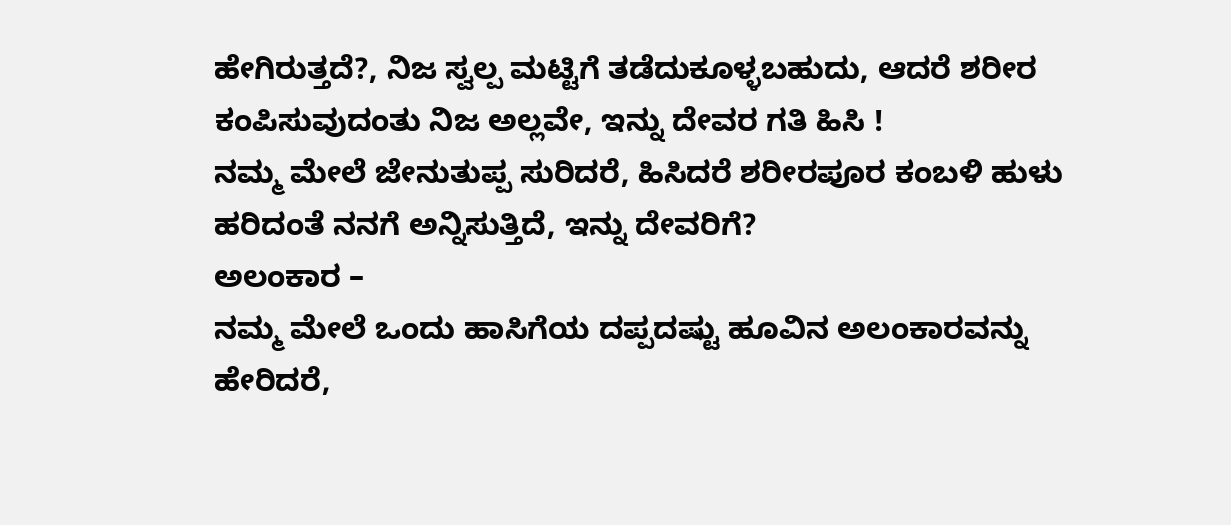ಹೇಗಿರುತ್ತದೆ?, ನಿಜ ಸ್ವಲ್ಪ ಮಟ್ಟಿಗೆ ತಡೆದುಕೂಳ್ಳಬಹುದು, ಆದರೆ ಶರೀರ ಕಂಪಿಸುವುದಂತು ನಿಜ ಅಲ್ಲವೇ, ಇನ್ನು ದೇವರ ಗತಿ ಹಿಸಿ !
ನಮ್ಮ ಮೇಲೆ ಜೇನುತುಪ್ಪ ಸುರಿದರೆ, ಹಿಸಿದರೆ ಶರೀರಪೂರ ಕಂಬಳಿ ಹುಳು ಹರಿದಂತೆ ನನಗೆ ಅನ್ನಿಸುತ್ತಿದೆ, ಇನ್ನು ದೇವರಿಗೆ?
ಅಲಂಕಾರ –
ನಮ್ಮ ಮೇಲೆ ಒಂದು ಹಾಸಿಗೆಯ ದಪ್ಪದಷ್ಟು ಹೂವಿನ ಅಲಂಕಾರವನ್ನು ಹೇರಿದರೆ,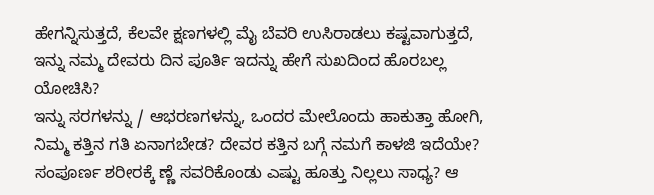ಹೇಗನ್ನಿಸುತ್ತದೆ, ಕೆಲವೇ ಕ್ಷಣಗಳಲ್ಲಿ ಮೈ ಬೆವರಿ ಉಸಿರಾಡಲು ಕಷ್ಟವಾಗುತ್ತದೆ, ಇನ್ನು ನಮ್ಮ ದೇವರು ದಿನ ಪೂರ್ತಿ ಇದನ್ನು ಹೇಗೆ ಸುಖದಿಂದ ಹೊರಬಲ್ಲ ಯೋಚಿಸಿ?
ಇನ್ನು ಸರಗಳನ್ನು / ಆಭರಣಗಳನ್ನು, ಒಂದರ ಮೇಲೊಂದು ಹಾಕುತ್ತಾ ಹೋಗಿ, ನಿಮ್ಮ ಕತ್ತಿನ ಗತಿ ಏನಾಗಬೇಡ? ದೇವರ ಕತ್ತಿನ ಬಗ್ಗೆ ನಮಗೆ ಕಾಳಜಿ ಇದೆಯೇ?
ಸಂಪೂರ್ಣ ಶರೀರಕ್ಕೆ ಣ್ಣೆ ಸವರಿಕೊಂಡು ಎಷ್ಟು ಹೂತ್ತು ನಿಲ್ಲಲು ಸಾಧ್ಯ? ಆ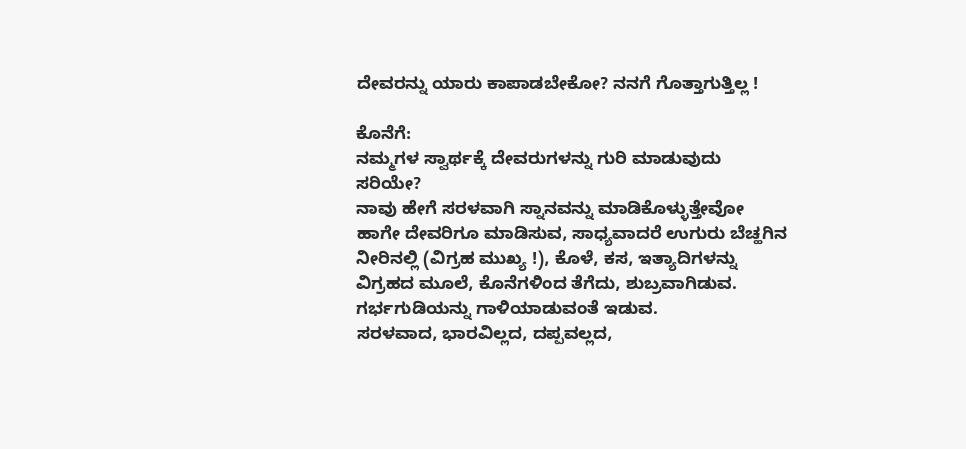ದೇವರನ್ನು ಯಾರು ಕಾಪಾಡಬೇಕೋ? ನನಗೆ ಗೊತ್ತಾಗುತ್ತಿಲ್ಲ !

ಕೊನೆಗೆ:
ನಮ್ಮಗಳ ಸ್ವಾರ್ಥಕ್ಕೆ ದೇವರುಗಳನ್ನು ಗುರಿ ಮಾಡುವುದು ಸರಿಯೇ?
ನಾವು ಹೇಗೆ ಸರಳವಾಗಿ ಸ್ನಾನವನ್ನು ಮಾಡಿಕೊಳ್ಳುತ್ತೇವೋ ಹಾಗೇ ದೇವರಿಗೂ ಮಾಡಿಸುವ, ಸಾಧ್ಯವಾದರೆ ಉಗುರು ಬೆಚ್ಹಗಿನ ನೀರಿನಲ್ಲಿ (ವಿಗ್ರಹ ಮುಖ್ಯ !), ಕೊಳೆ, ಕಸ, ಇತ್ಯಾದಿಗಳನ್ನು ವಿಗ್ರಹದ ಮೂಲೆ, ಕೊನೆಗಳಿಂದ ತೆಗೆದು, ಶುಬ್ರವಾಗಿಡುವ. ಗರ್ಭಗುಡಿಯನ್ನು ಗಾಳಿಯಾಡುವಂತೆ ಇಡುವ.
ಸರಳವಾದ, ಭಾರವಿಲ್ಲದ, ದಪ್ಪವಲ್ಲದ,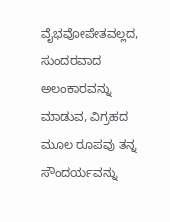ವೈಭವೋಪೇತವಲ್ಲದ, ಸುಂದರವಾದ ಅಲಂಕಾರವನ್ನು ಮಾಡುವ, ವಿಗ್ರಹದ ಮೂಲ ರೂಪವು ತನ್ನ ಸೌಂದರ್ಯವನ್ನು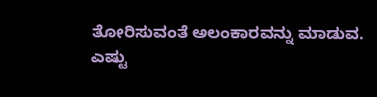ತೋರಿಸುವಂತೆ ಅಲಂಕಾರವನ್ನು ಮಾಡುವ.
ಎಷ್ಟು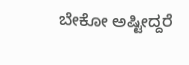ಬೇಕೋ ಅಷ್ಟೀದ್ದರೆ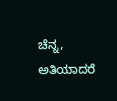ಚೆನ್ನ, ಅತಿಯಾದರೆ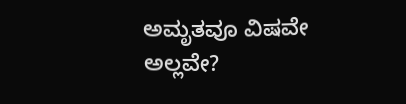ಅಮೃತವೂ ವಿಷವೇ ಅಲ್ಲವೇ?